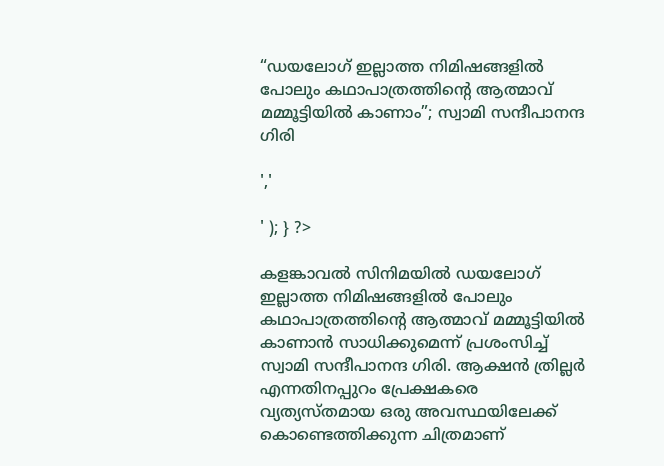“ഡയലോഗ് ഇല്ലാത്ത നിമിഷങ്ങളിൽ പോലും കഥാപാത്രത്തിന്റെ ആത്മാവ് മമ്മൂട്ടിയിൽ കാണാം”; സ്വാമി സന്ദീപാനന്ദ ഗിരി

','

' ); } ?>

കളങ്കാവൽ സിനിമയിൽ ഡയലോഗ് ഇല്ലാത്ത നിമിഷങ്ങളിൽ പോലും കഥാപാത്രത്തിന്റെ ആത്മാവ് മമ്മൂട്ടിയിൽ കാണാൻ സാധിക്കുമെന്ന് പ്രശംസിച്ച് സ്വാമി സന്ദീപാനന്ദ ഗിരി. ആക്ഷൻ ത്രില്ലർ എന്നതിനപ്പുറം പ്രേക്ഷകരെ വ്യത്യസ്തമായ ഒരു അവസ്ഥയിലേക്ക് കൊണ്ടെത്തിക്കുന്ന ചിത്രമാണ്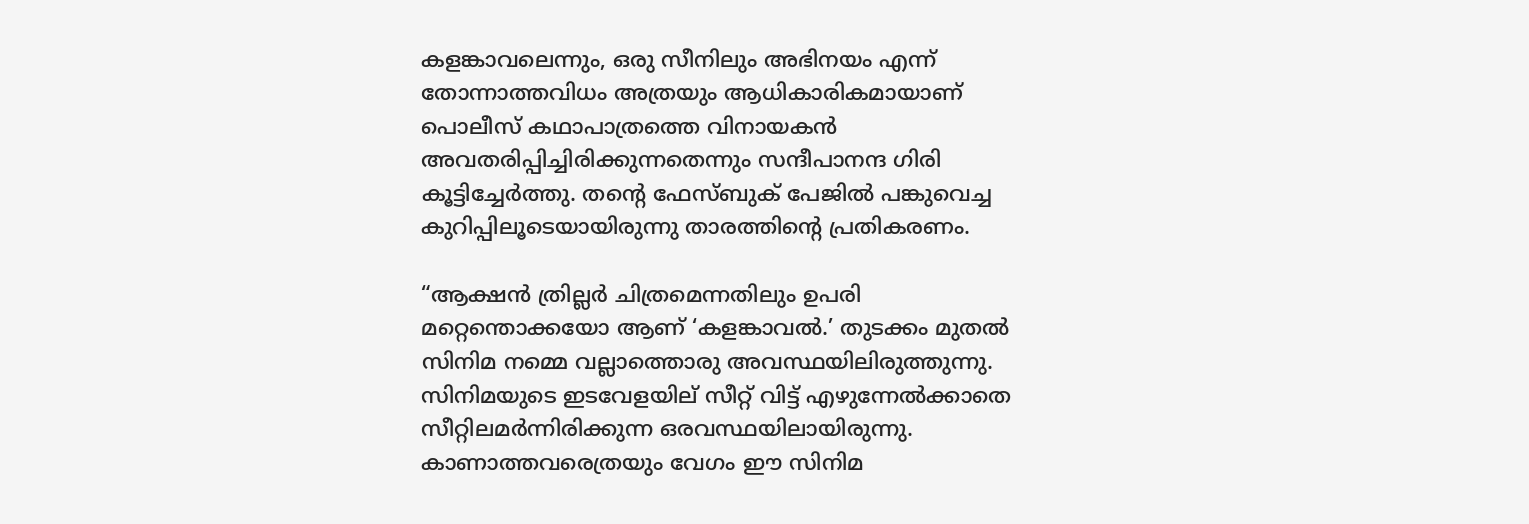കളങ്കാവലെന്നും, ഒരു സീനിലും അഭിനയം എന്ന് തോന്നാത്തവിധം അത്രയും ആധികാരികമായാണ് പൊലീസ് കഥാപാത്രത്തെ വിനായകൻ അവതരിപ്പിച്ചിരിക്കുന്നതെന്നും സന്ദീപാനന്ദ ഗിരി കൂട്ടിച്ചേർത്തു. തന്റെ ഫേസ്ബുക് പേജിൽ പങ്കുവെച്ച കുറിപ്പിലൂടെയായിരുന്നു താരത്തിന്റെ പ്രതികരണം.

“ആക്ഷൻ ത്രില്ലർ ചിത്രമെന്നതിലും ഉപരി മറ്റെന്തൊക്കയോ ആണ് ‘കളങ്കാവൽ.’ തുടക്കം മുതൽ സിനിമ നമ്മെ വല്ലാത്തൊരു അവസ്ഥയിലിരുത്തുന്നു. സിനിമയുടെ ഇടവേളയില് സീറ്റ് വിട്ട് എഴുന്നേൽക്കാതെ സീറ്റിലമർന്നിരിക്കുന്ന ഒരവസ്ഥയിലായിരുന്നു. കാണാത്തവരെത്രയും വേഗം ഈ സിനിമ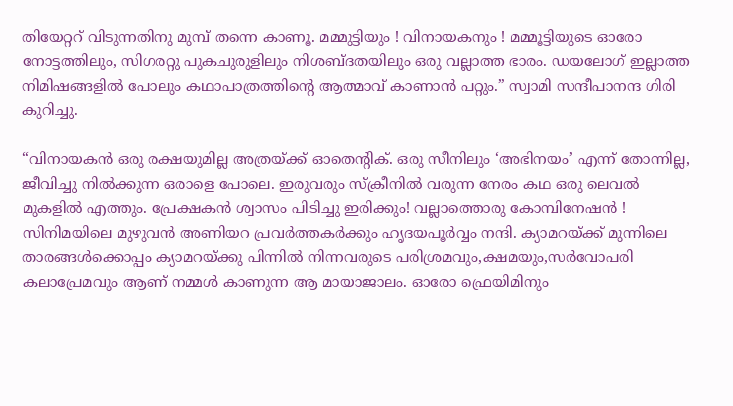തിയേറ്ററ് വിടുന്നതിനു മുമ്പ് തന്നെ കാണൂ. മമ്മുട്ടിയും ! വിനായകനും ! മമ്മൂട്ടിയുടെ ഓരോ നോട്ടത്തിലും, സിഗരറ്റു പുകചുരുളിലും നിശബ്ദതയിലും ഒരു വല്ലാത്ത ഭാരം. ഡയലോഗ് ഇല്ലാത്ത നിമിഷങ്ങളിൽ പോലും കഥാപാത്രത്തിന്റെ ആത്മാവ് കാണാൻ പറ്റും.” സ്വാമി സന്ദീപാനന്ദ ഗിരി കുറിച്ചു.

“വിനായകൻ ഒരു രക്ഷയുമില്ല അത്രയ്ക്ക് ഓതെന്റിക്. ഒരു സീനിലും ‘അഭിനയം’ എന്ന് തോന്നില്ല, ജീവിച്ചു നിൽക്കുന്ന ഒരാളെ പോലെ. ഇരുവരും സ്‌ക്രീനിൽ വരുന്ന നേരം കഥ ഒരു ലെവൽ മുകളിൽ എത്തും. പ്രേക്ഷകൻ ശ്വാസം പിടിച്ചു ഇരിക്കും! വല്ലാത്തൊരു കോമ്പിനേഷൻ ! സിനിമയിലെ മുഴുവൻ അണിയറ പ്രവർത്തകർക്കും ഹൃദയപൂർവ്വം നന്ദി. ക്യാമറയ്ക്ക് മുന്നിലെ താരങ്ങൾക്കൊപ്പം ക്യാമറയ്ക്കു പിന്നിൽ നിന്നവരുടെ പരിശ്രമവും,ക്ഷമയും,സർവോപരി കലാപ്രേമവും ആണ് നമ്മൾ കാണുന്ന ആ മായാജാലം. ഓരോ ഫ്രെയിമിനും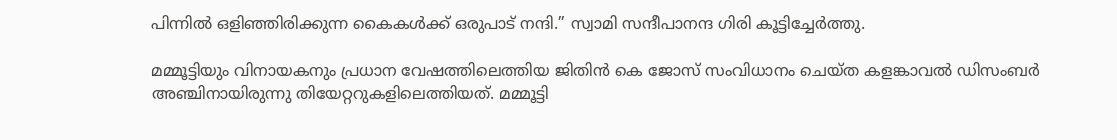പിന്നിൽ ഒളിഞ്ഞിരിക്കുന്ന കൈകൾക്ക് ഒരുപാട് നന്ദി.” സ്വാമി സന്ദീപാനന്ദ ഗിരി കൂട്ടിച്ചേർത്തു.

മമ്മൂട്ടിയും വിനായകനും പ്രധാന വേഷത്തിലെത്തിയ ജിതിൻ കെ ജോസ് സംവിധാനം ചെയ്ത കളങ്കാവൽ ഡിസംബർ അഞ്ചിനായിരുന്നു തിയേറ്ററുകളിലെത്തിയത്. മമ്മൂട്ടി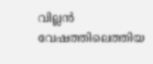വില്ലൻ വേഷത്തിലെത്തിയ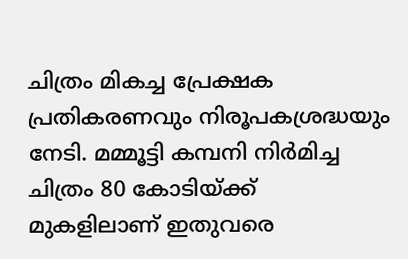ചിത്രം മികച്ച പ്രേക്ഷക പ്രതികരണവും നിരൂപകശ്രദ്ധയും നേടി. മമ്മൂട്ടി കമ്പനി നിർമിച്ച ചിത്രം 80 കോടിയ്ക്ക് മുകളിലാണ് ഇതുവരെ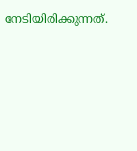നേടിയിരിക്കുന്നത്.